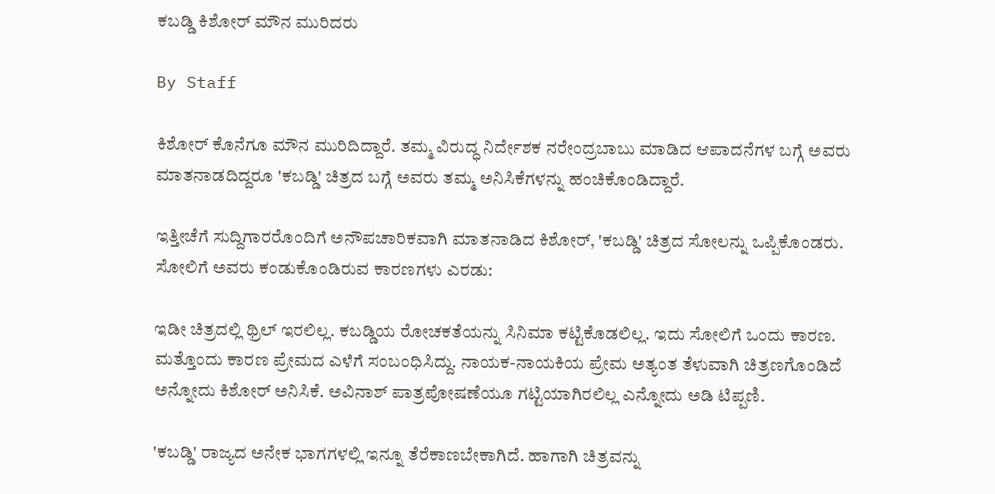ಕಬಡ್ಡಿ ಕಿಶೋರ್ ಮೌನ ಮುರಿದರು

By Staff

ಕಿಶೋರ್ ಕೊನೆಗೂ ಮೌನ ಮುರಿದಿದ್ದಾರೆ. ತಮ್ಮ ವಿರುದ್ಧ ನಿರ್ದೇಶಕ ನರೇಂದ್ರಬಾಬು ಮಾಡಿದ ಆಪಾದನೆಗಳ ಬಗ್ಗೆ ಅವರು ಮಾತನಾಡದಿದ್ದರೂ 'ಕಬಡ್ಡಿ' ಚಿತ್ರದ ಬಗ್ಗೆ ಅವರು ತಮ್ಮ ಅನಿಸಿಕೆಗಳನ್ನು ಹಂಚಿಕೊಂಡಿದ್ದಾರೆ.

ಇತ್ತೀಚೆಗೆ ಸುದ್ದಿಗಾರರೊಂದಿಗೆ ಅನೌಪಚಾರಿಕವಾಗಿ ಮಾತನಾಡಿದ ಕಿಶೋರ್, 'ಕಬಡ್ಡಿ' ಚಿತ್ರದ ಸೋಲನ್ನು ಒಪ್ಪಿಕೊಂಡರು. ಸೋಲಿಗೆ ಅವರು ಕಂಡುಕೊಂಡಿರುವ ಕಾರಣಗಳು ಎರಡು:

ಇಡೀ ಚಿತ್ರದಲ್ಲಿ ಥ್ರಿಲ್ ಇರಲಿಲ್ಲ. ಕಬಡ್ಡಿಯ ರೋಚಕತೆಯನ್ನು ಸಿನಿಮಾ ಕಟ್ಟಿಕೊಡಲಿಲ್ಲ. ಇದು ಸೋಲಿಗೆ ಒಂದು ಕಾರಣ. ಮತ್ತೊಂದು ಕಾರಣ ಪ್ರೇಮದ ಎಳೆಗೆ ಸಂಬಂಧಿಸಿದ್ದು. ನಾಯಕ-ನಾಯಕಿಯ ಪ್ರೇಮ ಅತ್ಯಂತ ತೆಳುವಾಗಿ ಚಿತ್ರಣಗೊಂಡಿದೆ ಅನ್ನೋದು ಕಿಶೋರ್ ಅನಿಸಿಕೆ. ಅವಿನಾಶ್ ಪಾತ್ರಪೋಷಣೆಯೂ ಗಟ್ಟಿಯಾಗಿರಲಿಲ್ಲ ಎನ್ನೋದು ಅಡಿ ಟಿಪ್ಪಣಿ.

'ಕಬಡ್ಡಿ' ರಾಜ್ಯದ ಅನೇಕ ಭಾಗಗಳಲ್ಲಿ ಇನ್ನೂ ತೆರೆಕಾಣಬೇಕಾಗಿದೆ. ಹಾಗಾಗಿ ಚಿತ್ರವನ್ನು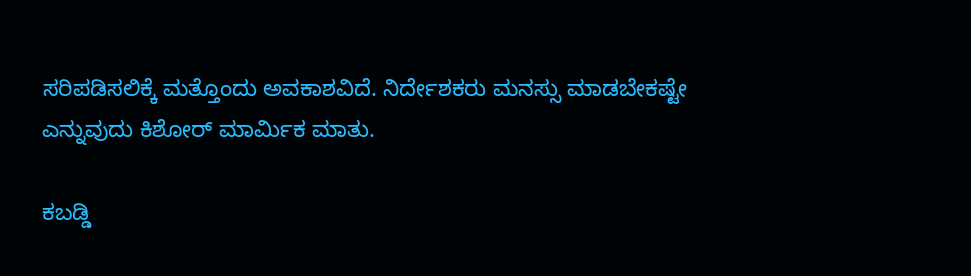ಸರಿಪಡಿಸಲಿಕ್ಕೆ ಮತ್ತೊಂದು ಅವಕಾಶವಿದೆ. ನಿರ್ದೇಶಕರು ಮನಸ್ಸು ಮಾಡಬೇಕಷ್ಟೇ ಎನ್ನುವುದು ಕಿಶೋರ್ ಮಾರ್ಮಿಕ ಮಾತು.

ಕಬಡ್ಡಿ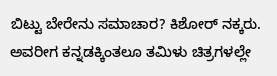ಬಿಟ್ಟು ಬೇರೇನು ಸಮಾಚಾರ? ಕಿಶೋರ್ ನಕ್ಕರು. ಅವರೀಗ ಕನ್ನಡಕ್ಕಿಂತಲೂ ತಮಿಳು ಚಿತ್ರಗಳಲ್ಲೇ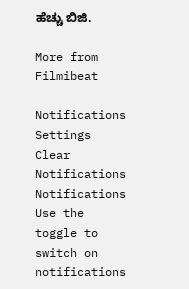ಹೆಚ್ಚು ಬಿಜಿ.

More from Filmibeat

Notifications
Settings
Clear Notifications
Notifications
Use the toggle to switch on notifications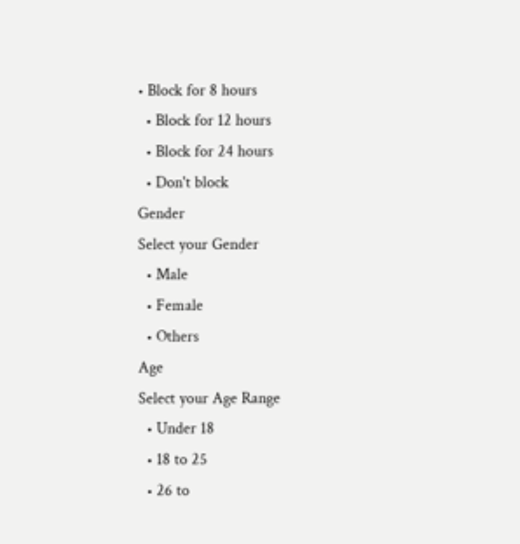• Block for 8 hours
  • Block for 12 hours
  • Block for 24 hours
  • Don't block
Gender
Select your Gender
  • Male
  • Female
  • Others
Age
Select your Age Range
  • Under 18
  • 18 to 25
  • 26 to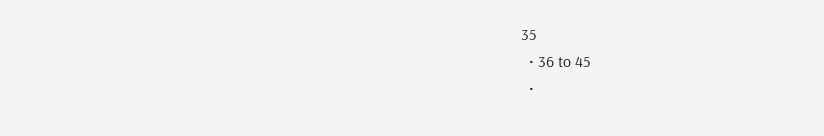35
  • 36 to 45
  •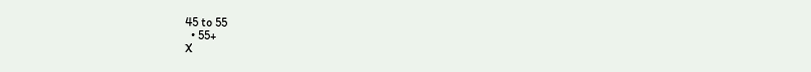45 to 55
  • 55+
X